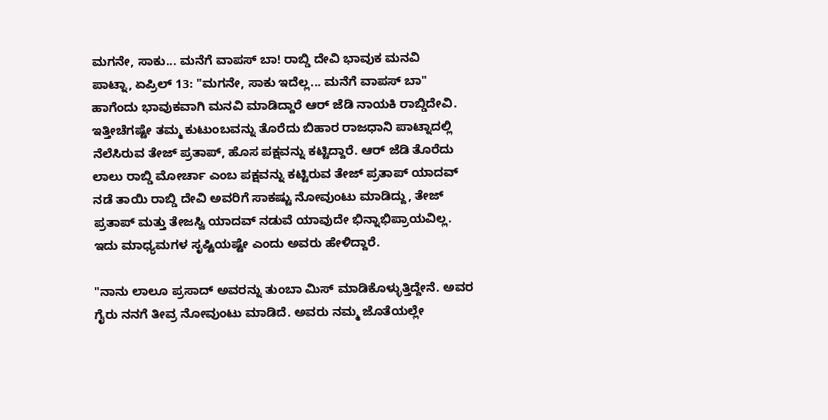ಮಗನೇ, ಸಾಕು... ಮನೆಗೆ ವಾಪಸ್ ಬಾ! ರಾಬ್ಡಿ ದೇವಿ ಭಾವುಕ ಮನವಿ
ಪಾಟ್ನಾ, ಏಪ್ರಿಲ್ 13: "ಮಗನೇ, ಸಾಕು ಇದೆಲ್ಲ... ಮನೆಗೆ ವಾಪಸ್ ಬಾ" ಹಾಗೆಂದು ಭಾವುಕವಾಗಿ ಮನವಿ ಮಾಡಿದ್ದಾರೆ ಆರ್ ಜೆಡಿ ನಾಯಕಿ ರಾಬ್ಡಿದೇವಿ.
ಇತ್ತೀಚೆಗಷ್ಟೇ ತಮ್ಮ ಕುಟುಂಬವನ್ನು ತೊರೆದು ಬಿಹಾರ ರಾಜಧಾನಿ ಪಾಟ್ನಾದಲ್ಲಿ ನೆಲೆಸಿರುವ ತೇಜ್ ಪ್ರತಾಪ್, ಹೊಸ ಪಕ್ಷವನ್ನು ಕಟ್ಟಿದ್ದಾರೆ. ಆರ್ ಜೆಡಿ ತೊರೆದು ಲಾಲು ರಾಬ್ಡಿ ಮೋರ್ಚಾ ಎಂಬ ಪಕ್ಷವನ್ನು ಕಟ್ಟಿರುವ ತೇಜ್ ಪ್ರತಾಪ್ ಯಾದವ್ ನಡೆ ತಾಯಿ ರಾಬ್ಡಿ ದೇವಿ ಅವರಿಗೆ ಸಾಕಷ್ಟು ನೋವುಂಟು ಮಾಡಿದ್ದು, ತೇಜ್ ಪ್ರತಾಪ್ ಮತ್ತು ತೇಜಸ್ವಿ ಯಾದವ್ ನಡುವೆ ಯಾವುದೇ ಭಿನ್ನಾಭಿಪ್ರಾಯವಿಲ್ಲ. ಇದು ಮಾಧ್ಯಮಗಳ ಸೃಷ್ಟಿಯಷ್ಟೇ ಎಂದು ಅವರು ಹೇಳಿದ್ದಾರೆ.

"ನಾನು ಲಾಲೂ ಪ್ರಸಾದ್ ಅವರನ್ನು ತುಂಬಾ ಮಿಸ್ ಮಾಡಿಕೊಳ್ಳುತ್ತಿದ್ದೇನೆ. ಅವರ ಗೈರು ನನಗೆ ತೀವ್ರ ನೋವುಂಟು ಮಾಡಿದೆ. ಅವರು ನಮ್ಮ ಜೊತೆಯಲ್ಲೇ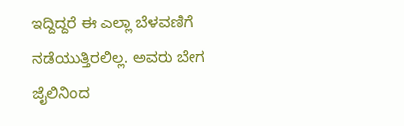ಇದ್ದಿದ್ದರೆ ಈ ಎಲ್ಲಾ ಬೆಳವಣಿಗೆ ನಡೆಯುತ್ತಿರಲಿಲ್ಲ. ಅವರು ಬೇಗ ಜೈಲಿನಿಂದ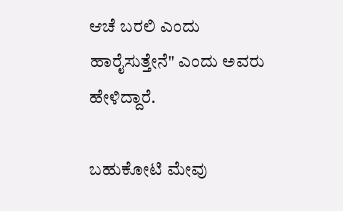ಆಚೆ ಬರಲಿ ಎಂದು ಹಾರೈಸುತ್ತೇನೆ" ಎಂದು ಅವರು ಹೇಳಿದ್ದಾರೆ.

ಬಹುಕೋಟಿ ಮೇವು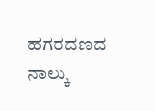ಹಗರದಣದ ನಾಲ್ಕು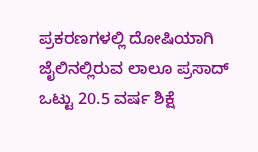ಪ್ರಕರಣಗಳಲ್ಲಿ ದೋಷಿಯಾಗಿ ಜೈಲಿನಲ್ಲಿರುವ ಲಾಲೂ ಪ್ರಸಾದ್ ಒಟ್ಟು 20.5 ವರ್ಷ ಶಿಕ್ಷೆ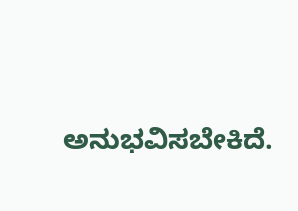ಅನುಭವಿಸಬೇಕಿದೆ.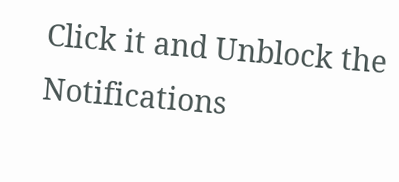Click it and Unblock the Notifications